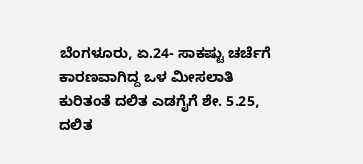ಬೆಂಗಳೂರು, ಏ.24- ಸಾಕಷ್ಟು ಚರ್ಚೆಗೆ ಕಾರಣವಾಗಿದ್ದ ಒಳ ಮೀಸಲಾತಿ ಕುರಿತಂತೆ ದಲಿತ ಎಡಗೈಗೆ ಶೇ. 5.25, ದಲಿತ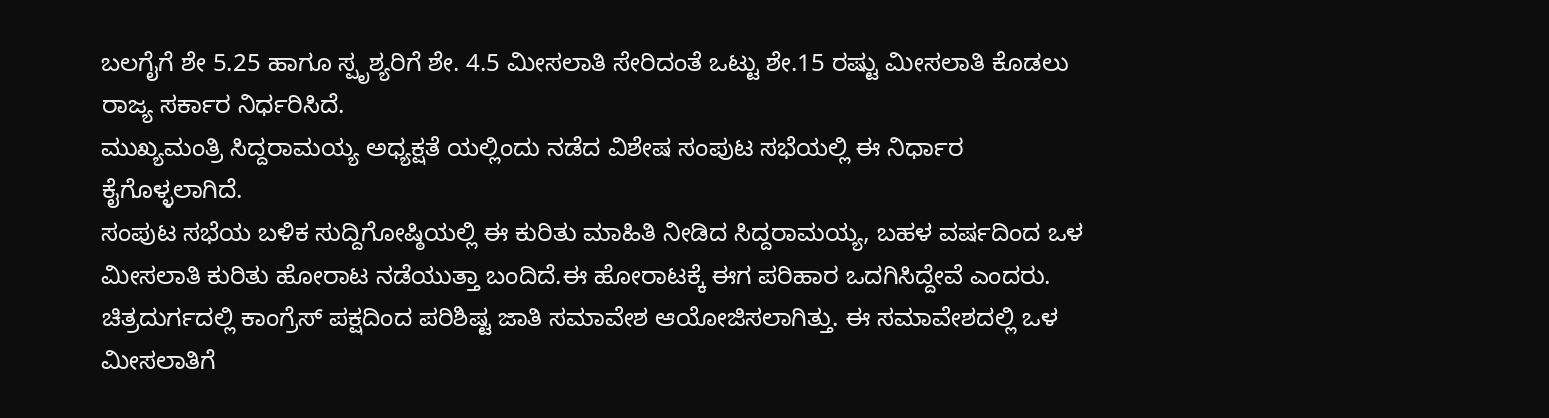ಬಲಗೈಗೆ ಶೇ 5.25 ಹಾಗೂ ಸ್ಪೃಶ್ಯರಿಗೆ ಶೇ. 4.5 ಮೀಸಲಾತಿ ಸೇರಿದಂತೆ ಒಟ್ಟು ಶೇ.15 ರಷ್ಟು ಮೀಸಲಾತಿ ಕೊಡಲು ರಾಜ್ಯ ಸರ್ಕಾರ ನಿರ್ಧರಿಸಿದೆ.
ಮುಖ್ಯಮಂತ್ರಿ ಸಿದ್ದರಾಮಯ್ಯ ಅಧ್ಯಕ್ಷತೆ ಯಲ್ಲಿಂದು ನಡೆದ ವಿಶೇಷ ಸಂಪುಟ ಸಭೆಯಲ್ಲಿ ಈ ನಿರ್ಧಾರ ಕೈಗೊಳ್ಳಲಾಗಿದೆ.
ಸಂಪುಟ ಸಭೆಯ ಬಳಿಕ ಸುದ್ದಿಗೋಷ್ಠಿಯಲ್ಲಿ ಈ ಕುರಿತು ಮಾಹಿತಿ ನೀಡಿದ ಸಿದ್ದರಾಮಯ್ಯ, ಬಹಳ ವರ್ಷದಿಂದ ಒಳ ಮೀಸಲಾತಿ ಕುರಿತು ಹೋರಾಟ ನಡೆಯುತ್ತಾ ಬಂದಿದೆ.ಈ ಹೋರಾಟಕ್ಕೆ ಈಗ ಪರಿಹಾರ ಒದಗಿಸಿದ್ದೇವೆ ಎಂದರು.
ಚಿತ್ರದುರ್ಗದಲ್ಲಿ ಕಾಂಗ್ರೆಸ್ ಪಕ್ಷದಿಂದ ಪರಿಶಿಷ್ಟ ಜಾತಿ ಸಮಾವೇಶ ಆಯೋಜಿಸಲಾಗಿತ್ತು. ಈ ಸಮಾವೇಶದಲ್ಲಿ ಒಳ ಮೀಸಲಾತಿಗೆ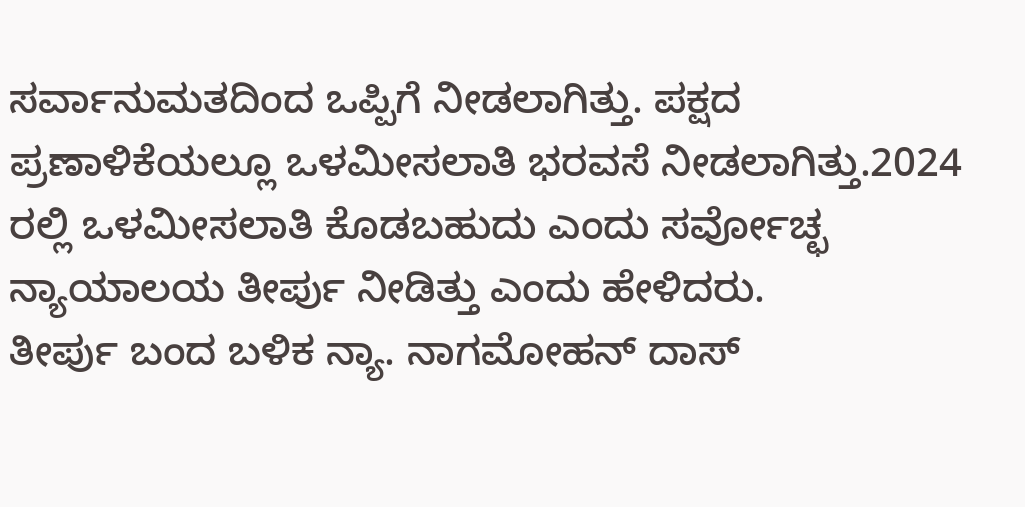ಸರ್ವಾನುಮತದಿಂದ ಒಪ್ಪಿಗೆ ನೀಡಲಾಗಿತ್ತು. ಪಕ್ಷದ ಪ್ರಣಾಳಿಕೆಯಲ್ಲೂ ಒಳಮೀಸಲಾತಿ ಭರವಸೆ ನೀಡಲಾಗಿತ್ತು.2024 ರಲ್ಲಿ ಒಳಮೀಸಲಾತಿ ಕೊಡಬಹುದು ಎಂದು ಸರ್ವೋಚ್ಛ ನ್ಯಾಯಾಲಯ ತೀರ್ಪು ನೀಡಿತ್ತು ಎಂದು ಹೇಳಿದರು.
ತೀರ್ಪು ಬಂದ ಬಳಿಕ ನ್ಯಾ. ನಾಗಮೋಹನ್ ದಾಸ್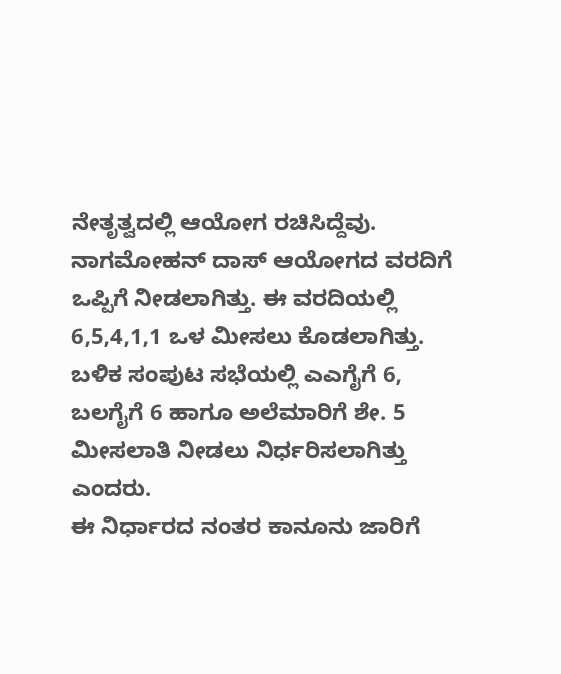ನೇತೃತ್ವದಲ್ಲಿ ಆಯೋಗ ರಚಿಸಿದ್ದೆವು. ನಾಗಮೋಹನ್ ದಾಸ್ ಆಯೋಗದ ವರದಿಗೆ ಒಪ್ಪಿಗೆ ನೀಡಲಾಗಿತ್ತು. ಈ ವರದಿಯಲ್ಲಿ 6,5,4,1,1 ಒಳ ಮೀಸಲು ಕೊಡಲಾಗಿತ್ತು. ಬಳಿಕ ಸಂಪುಟ ಸಭೆಯಲ್ಲಿ ಎಎಗೈಗೆ 6, ಬಲಗೈಗೆ 6 ಹಾಗೂ ಅಲೆಮಾರಿಗೆ ಶೇ. 5 ಮೀಸಲಾತಿ ನೀಡಲು ನಿರ್ಧರಿಸಲಾಗಿತ್ತು ಎಂದರು.
ಈ ನಿರ್ಧಾರದ ನಂತರ ಕಾನೂನು ಜಾರಿಗೆ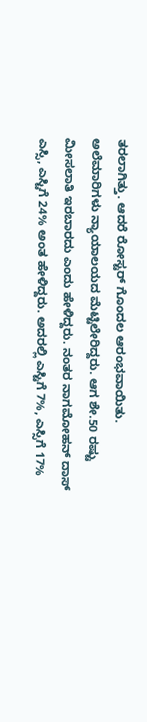ತರಲಾಗಿತ್ತು. ಆದರೆ ರೋಸ್ಟರ್ ಗೊಂದಲ ಆರಂಭವಾಯಿತು. ಅಲೆಮಾರಿಗಳು ನ್ಯಾಯಾಲಯದ ಮೆಟ್ಟಿಲೇರಿದ್ದರು. ಆಗ ಶೇ.50 ರಷ್ಟು ಮೀಸಲಾತಿ ಇರಬಾರದು ಎಂದು ಹೇಳಿದ್ದರು. ನಂತರ ನಾಗಮೋಹನ್ ದಾಸ್ ಎಸ್ಸಿ, ಎಸ್ಟಿಗೆ 24% ಅಂತ ಹೇಳಿದ್ದರು. ಅದರಲ್ಲಿ ಎಸ್ಟಿಗೆ 7%, ಎಸ್ಸಿಗೆ 17%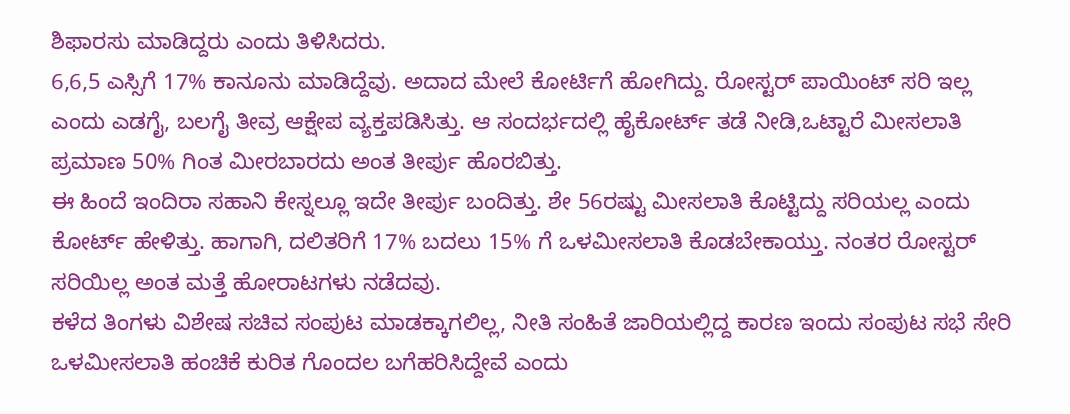ಶಿಫಾರಸು ಮಾಡಿದ್ದರು ಎಂದು ತಿಳಿಸಿದರು.
6,6,5 ಎಸ್ಸಿಗೆ 17% ಕಾನೂನು ಮಾಡಿದ್ದೆವು. ಅದಾದ ಮೇಲೆ ಕೋರ್ಟಿಗೆ ಹೋಗಿದ್ದು. ರೋಸ್ಟರ್ ಪಾಯಿಂಟ್ ಸರಿ ಇಲ್ಲ ಎಂದು ಎಡಗೈ, ಬಲಗೈ ತೀವ್ರ ಆಕ್ಷೇಪ ವ್ಯಕ್ತಪಡಿಸಿತ್ತು. ಆ ಸಂದರ್ಭದಲ್ಲಿ ಹೈಕೋರ್ಟ್ ತಡೆ ನೀಡಿ,ಒಟ್ಟಾರೆ ಮೀಸಲಾತಿ ಪ್ರಮಾಣ 50% ಗಿಂತ ಮೀರಬಾರದು ಅಂತ ತೀರ್ಪು ಹೊರಬಿತ್ತು.
ಈ ಹಿಂದೆ ಇಂದಿರಾ ಸಹಾನಿ ಕೇಸ್ನಲ್ಲೂ ಇದೇ ತೀರ್ಪು ಬಂದಿತ್ತು. ಶೇ 56ರಷ್ಟು ಮೀಸಲಾತಿ ಕೊಟ್ಟಿದ್ದು ಸರಿಯಲ್ಲ ಎಂದು ಕೋರ್ಟ್ ಹೇಳಿತ್ತು. ಹಾಗಾಗಿ, ದಲಿತರಿಗೆ 17% ಬದಲು 15% ಗೆ ಒಳಮೀಸಲಾತಿ ಕೊಡಬೇಕಾಯ್ತು. ನಂತರ ರೋಸ್ಟರ್ ಸರಿಯಿಲ್ಲ ಅಂತ ಮತ್ತೆ ಹೋರಾಟಗಳು ನಡೆದವು.
ಕಳೆದ ತಿಂಗಳು ವಿಶೇಷ ಸಚಿವ ಸಂಪುಟ ಮಾಡಕ್ಕಾಗಲಿಲ್ಲ, ನೀತಿ ಸಂಹಿತೆ ಜಾರಿಯಲ್ಲಿದ್ದ ಕಾರಣ ಇಂದು ಸಂಪುಟ ಸಭೆ ಸೇರಿ ಒಳಮೀಸಲಾತಿ ಹಂಚಿಕೆ ಕುರಿತ ಗೊಂದಲ ಬಗೆಹರಿಸಿದ್ದೇವೆ ಎಂದು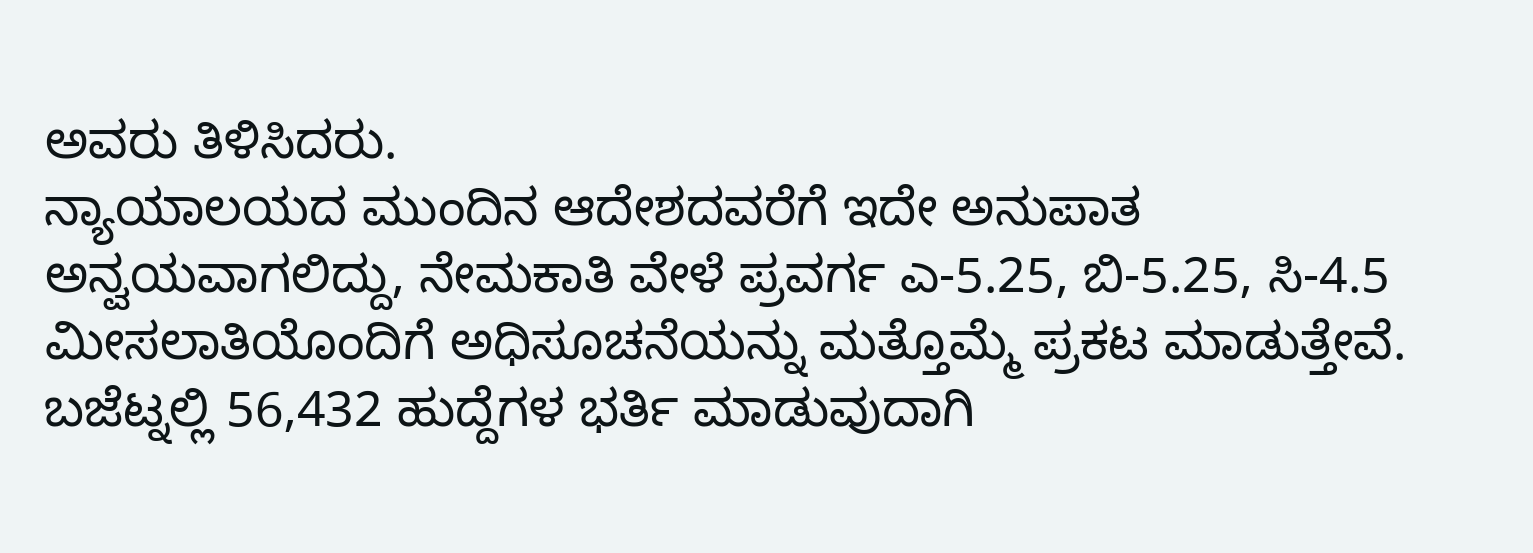ಅವರು ತಿಳಿಸಿದರು.
ನ್ಯಾಯಾಲಯದ ಮುಂದಿನ ಆದೇಶದವರೆಗೆ ಇದೇ ಅನುಪಾತ ಅನ್ವಯವಾಗಲಿದ್ದು, ನೇಮಕಾತಿ ವೇಳೆ ಪ್ರವರ್ಗ ಎ-5.25, ಬಿ-5.25, ಸಿ-4.5 ಮೀಸಲಾತಿಯೊಂದಿಗೆ ಅಧಿಸೂಚನೆಯನ್ನು ಮತ್ತೊಮ್ಮೆ ಪ್ರಕಟ ಮಾಡುತ್ತೇವೆ. ಬಜೆಟ್ನಲ್ಲಿ 56,432 ಹುದ್ದೆಗಳ ಭರ್ತಿ ಮಾಡುವುದಾಗಿ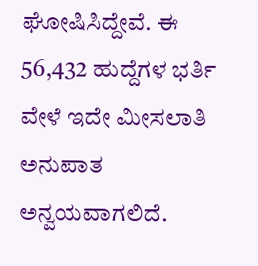ಘೋಷಿಸಿದ್ದೇವೆ. ಈ 56,432 ಹುದ್ದೆಗಳ ಭರ್ತಿ ವೇಳೆ ಇದೇ ಮೀಸಲಾತಿ ಅನುಪಾತ ಅನ್ವಯವಾಗಲಿದೆ.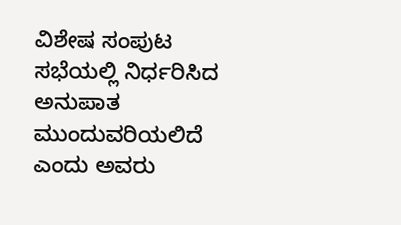ವಿಶೇಷ ಸಂಪುಟ ಸಭೆಯಲ್ಲಿ ನಿರ್ಧರಿಸಿದ ಅನುಪಾತ ಮುಂದುವರಿಯಲಿದೆ ಎಂದು ಅವರು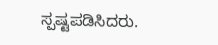ಸ್ಪಷ್ಟಪಡಿಸಿದರು.